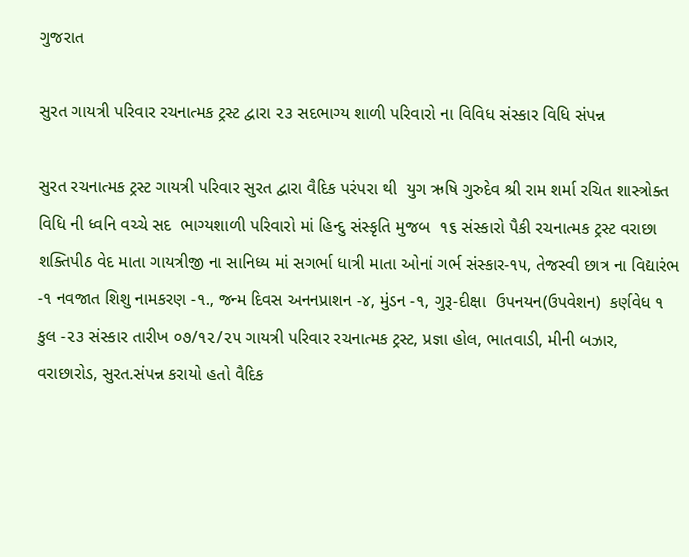ગુજરાત

સુરત ગાયત્રી પરિવાર રચનાત્મક ટ્રસ્ટ દ્વારા ૨૩ સદભાગ્ય શાળી પરિવારો ના વિવિધ સંસ્કાર વિધિ સંપન્ન

સુરત રચનાત્મક ટ્રસ્ટ ગાયત્રી પરિવાર સુરત દ્વારા વૈદિક પરંપરા થી  યુગ ઋષિ ગુરુદેવ શ્રી રામ શર્મા રચિત શાસ્ત્રોક્ત વિધિ ની ધ્વનિ વચ્ચે સદ  ભાગ્યશાળી પરિવારો માં હિન્દુ સંસ્કૃતિ મુજબ  ૧૬ સંસ્કારો પૈકી રચનાત્મક ટ્રસ્ટ વરાછા શક્તિપીઠ વેદ માતા ગાયત્રીજી ના સાનિધ્ય માં સગર્ભા ધાત્રી માતા ઓનાં ગર્ભ સંસ્કાર-૧૫, તેજસ્વી છાત્ર ના વિદ્યારંભ -૧ નવજાત શિશુ નામકરણ -૧., જન્મ દિવસ અનનપ્રાશન -૪, મુંડન -૧, ગુરૂ-દીક્ષા  ઉપનયન(ઉપવેશન)  કર્ણવેધ ૧ કુલ -૨૩ સંસ્કાર તારીખ ૦૭/૧૨/૨૫ ગાયત્રી પરિવાર રચનાત્મક ટ્રસ્ટ, પ્રજ્ઞા હોલ, ભાતવાડી, મીની બઝાર, વરાછારોડ, સુરત.સંપન્ન કરાયો હતો વૈદિક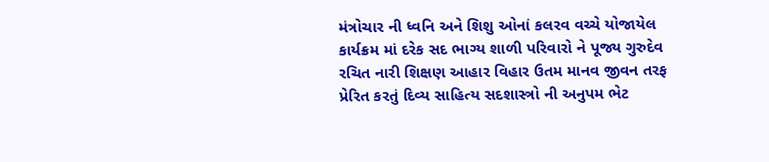મંત્રોચાર ની ધ્વનિ અને શિશુ ઓનાં કલરવ વચ્ચે યોજાયેલ કાર્યક્રમ માં દરેક સદ ભાગ્ય શાળી પરિવારો ને પૂજ્ય ગુરુદેવ રચિત નારી શિક્ષણ આહાર વિહાર ઉતમ માનવ જીવન તરફ પ્રેરિત કરતું દિવ્ય સાહિત્ય સદશાસ્ત્રો ની અનુપમ ભેટ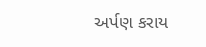અર્પણ કરાય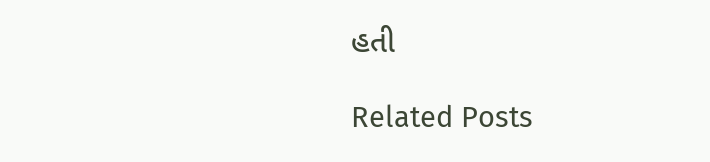હતી

Related Posts